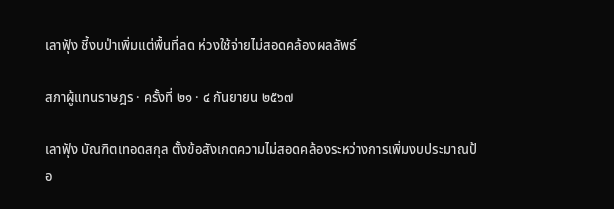เลาฟัุง ชี้งบป่าเพิ่มแต่พื้นที่ลด ห่วงใช้จ่ายไม่สอดคล้องผลลัพธ์

สภาผู้แทนราษฎร · ครั้งที่ ๒๑ · ๔ กันยายน ๒๕๖๗

เลาฟัุง บัณฑิตเทอดสกุล ตั้งข้อสังเกตความไม่สอดคล้องระหว่างการเพิ่มงบประมาณป้อ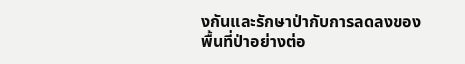งกันและรักษาป่ากับการลดลงของพื้นที่ป่าอย่างต่อ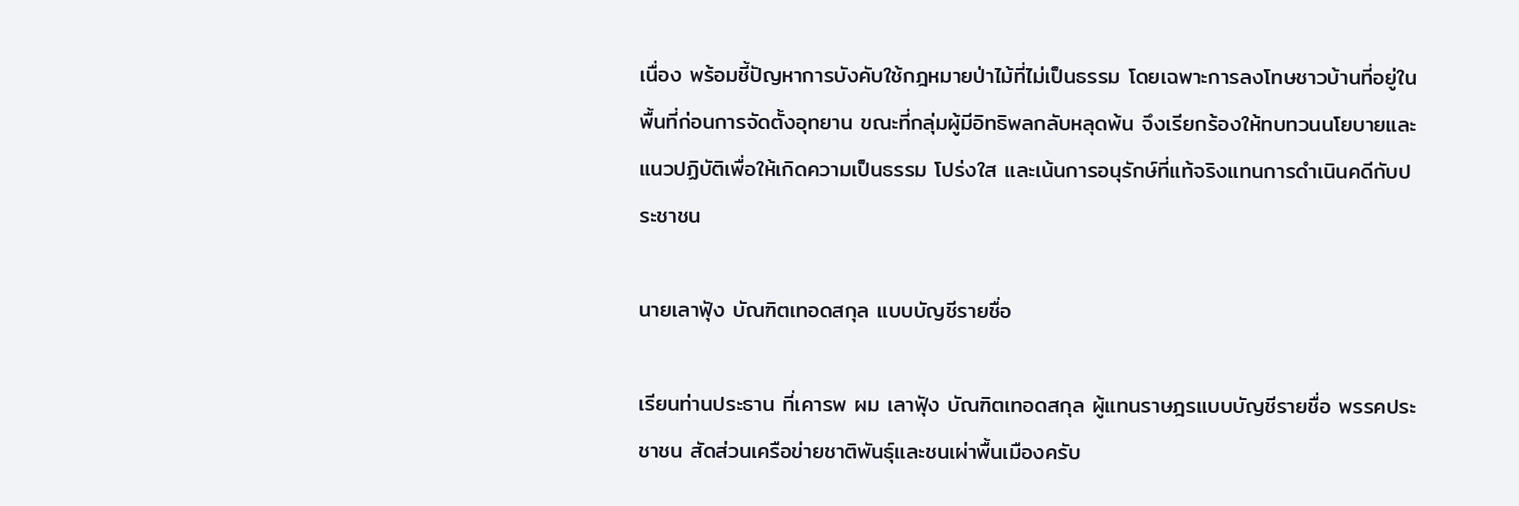เนื่อง พร้อมชี้ปัญหาการบังคับใช้กฎหมายป่าไม้ที่ไม่เป็นธรรม โดยเฉพาะการลงโทษชาวบ้านที่อยู่ในพื้นที่ก่อนการจัดตั้งอุทยาน ขณะที่กลุ่มผู้มีอิทธิพลกลับหลุดพ้น จึงเรียกร้องให้ทบทวนนโยบายและแนวปฏิบัติเพื่อให้เกิดความเป็นธรรม โปร่งใส และเน้นการอนุรักษ์ที่แท้จริงแทนการดำเนินคดีกับประชาชน

นายเลาฟัุง บัณฑิตเทอดสกุล แบบบัญชีรายชื่อ

เรียนท่านประธาน ที่เคารพ ผม เลาฟัุง บัณฑิตเทอดสกุล ผู้แทนราษฎรแบบบัญชีรายชื่อ พรรคประชาชน สัดส่วนเครือข่ายชาติพันธุ์และชนเผ่าพื้นเมืองครับ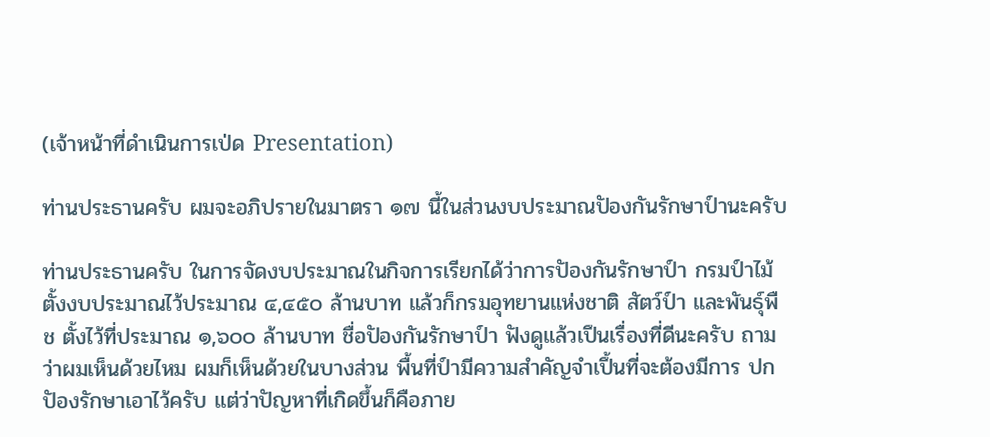(เจ้าหน้าที่ดำเนินการเป่ด Presentation)

ท่านประธานครับ ผมจะอภิปรายในมาตรา ๑๗ นี้ในส่วนงบประมาณปัองกันรักษาป์านะครับ

ท่านประธานครับ ในการจัดงบประมาณในกิจการเรียกได้ว่าการปัองกันรักษาป์า กรมป์าไม้ตั้งงบประมาณไว้ประมาณ ๔,๔๕๐ ล้านบาท แล้วก็กรมอุทยานแห่งชาติ สัตว์ป์า และพันธุ์พืช ตั้งไว้ที่ประมาณ ๑,๖๐๐ ล้านบาท ชื่อปัองกันรักษาป์า ฟังดูแล้วเปึนเรื่องที่ดีนะครับ ถามว่าผมเห็นด้วยไหม ผมก็เห็นด้วยในบางส่วน พื้นที่ป์ามีความสำคัญจำเปึ้นที่จะต้องมีการ ปกปัองรักษาเอาไว้ครับ แต่ว่าปัญหาที่เกิดขึ้นก็คือภาย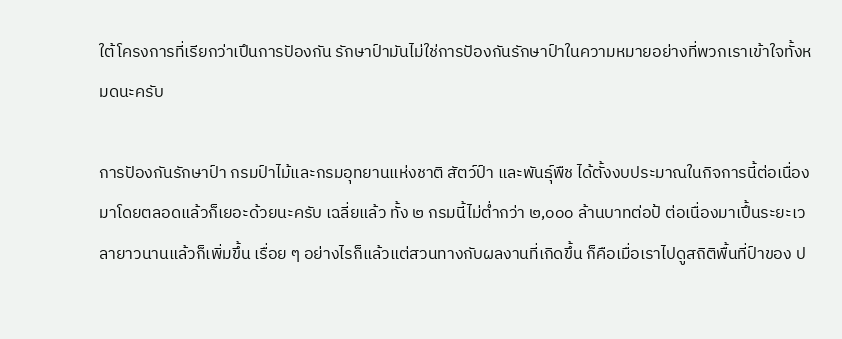ใต้โครงการที่เรียกว่าเปึนการปัองกัน รักษาป์ามันไม่ใช่การปัองกันรักษาป์าในความหมายอย่างที่พวกเราเข้าใจทั้งหมดนะครับ

การปัองกันรักษาป์า กรมป์าไม้และกรมอุทยานแห่งชาติ สัตว์ป์า และพันธุ์พืช ได้ตั้งงบประมาณในกิจการนี้ต่อเนื่องมาโดยตลอดแล้วก็เยอะด้วยนะครับ เฉลี่ยแล้ว ทั้ง ๒ กรมนี้ไม่ต่ำกว่า ๒,๐๐๐ ล้านบาทต่อป้ ต่อเนื่องมาเปึ้นระยะเวลายาวนานแล้วก็เพิ่มขึ้น เรื่อย ๆ อย่างไรก็แล้วแต่สวนทางกับผลงานที่เกิดขึ้น ก็คือเมื่อเราไปดูสถิติพื้นที่ป์าของ ป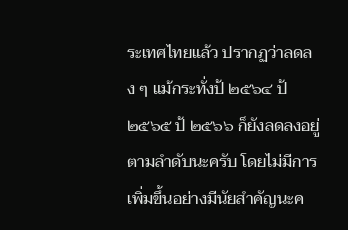ระเทศไทยแล้ว ปรากฏว่าลดลง ๆ แม้กระทั่งป้ ๒๕๖๔ ป้ ๒๕๖๕ ป้ ๒๕๖๖ ก็ยังลดลงอยู่ ตามลำดับนะครับ โดยไม่มีการเพิ่มขึ้นอย่างมีนัยสำคัญนะค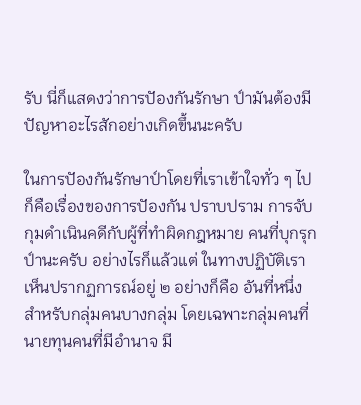รับ นี่ก็แสดงว่าการปัองกันรักษา ป์ามันต้องมีปัญหาอะไรสักอย่างเกิดขึ้นนะครับ

ในการปัองกันรักษาป์าโดยที่เราเข้าใจทั่ว ๆ ไป ก็คือเรื่องของการปัองกัน ปราบปราม การจับกุมดำเนินคดีกับผู้ที่ทำผิดกฎหมาย คนที่บุกรุกป์านะครับ อย่างไรก็แล้วแต่ ในทางปฏิบัติเราเห็นปรากฏการณ์อยู่ ๒ อย่างก็คือ อันที่หนึ่งสำหรับกลุ่มคนบางกลุ่ม โดยเฉพาะกลุ่มคนที่นายทุนคนที่มีอำนาจ มี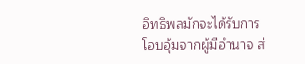อิทธิพลมักจะได้รับการโอบอุ้มจากผู้มีอำนาจ ส่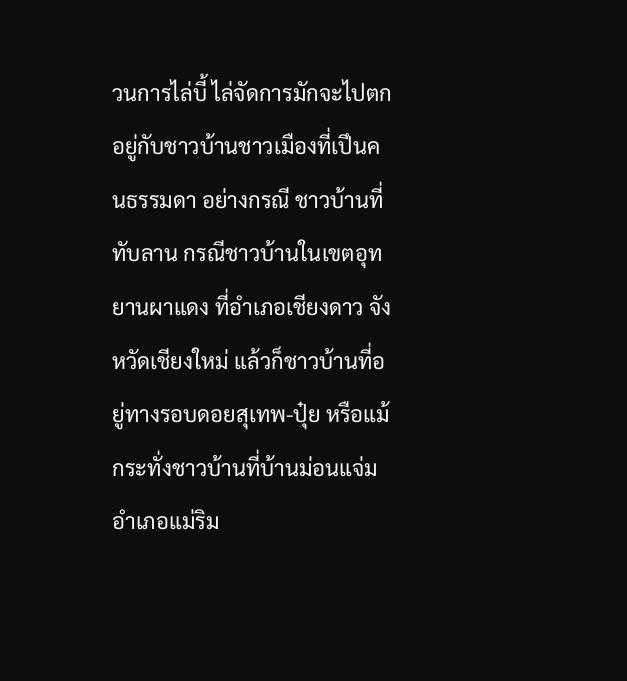วนการไล่บี้ ไล่จัดการมักจะไปตกอยู่กับชาวบ้านชาวเมืองที่เปึนคนธรรมดา อย่างกรณี ชาวบ้านที่ทับลาน กรณีชาวบ้านในเขตอุทยานผาแดง ที่อำเภอเชียงดาว จังหวัดเชียงใหม่ แล้วก็ชาวบ้านที่อยู่ทางรอบดอยสุเทพ-ปุ๋ย หรือแม้กระทั่งชาวบ้านที่บ้านม่อนแจ่ม อำเภอแม่ริม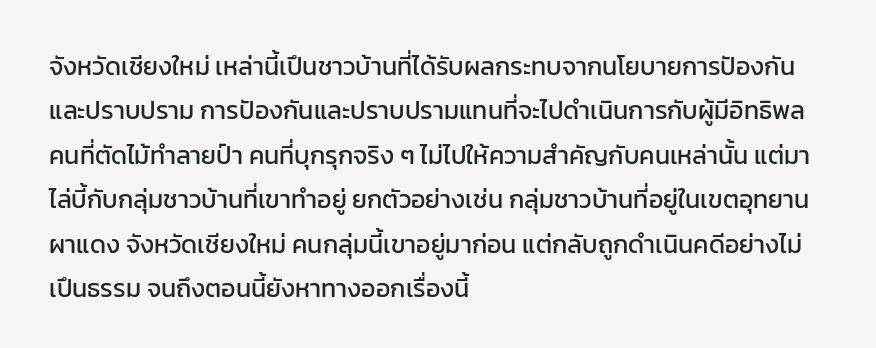จังหวัดเชียงใหม่ เหล่านี้เปึนชาวบ้านที่ได้รับผลกระทบจากนโยบายการปัองกันและปราบปราม การปัองกันและปราบปรามแทนที่จะไปดำเนินการกับผู้มีอิทธิพล คนที่ตัดไม้ทำลายป์า คนที่บุกรุกจริง ๆ ไม่ไปให้ความสำคัญกับคนเหล่านั้น แต่มาไล่บี้กับกลุ่มชาวบ้านที่เขาทำอยู่ ยกตัวอย่างเช่น กลุ่มชาวบ้านที่อยู่ในเขตอุทยานผาแดง จังหวัดเชียงใหม่ คนกลุ่มนี้เขาอยู่มาก่อน แต่กลับถูกดำเนินคดีอย่างไม่เปึนธรรม จนถึงตอนนี้ยังหาทางออกเรื่องนี้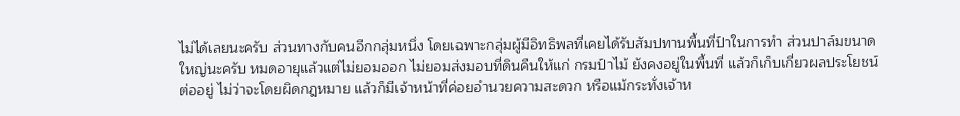ไม่ได้เลยนะครับ ส่วนทางกับคนอีกกลุ่มหนึ่ง โดยเฉพาะกลุ่มผู้มีอิทธิพลที่เคยได้รับสัมปทานพื้นที่ป์าในการทำ ส่วนปาล์มขนาดใหญ่นะครับ หมดอายุแล้วแต่ไม่ยอมออก ไม่ยอมส่งมอบที่ดินคืนให้แก่ กรมป์าไม้ ยังคงอยู่ในพื้นที่ แล้วก็เก็บเกี่ยวผลประโยชน์ต่ออยู่ ไม่ว่าจะโดยผิดกฎหมาย แล้วก็มีเจ้าหน้าที่ค่อยอำนวยความสะดวก หรือแม้กระทั่งเจ้าห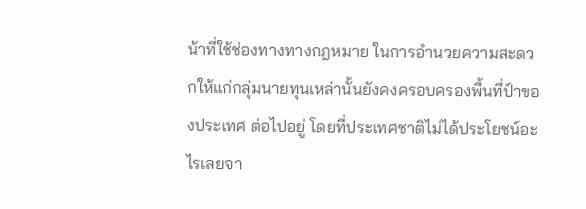น้าที่ใช้ช่องทางทางกฎหมาย ในการอำนวยความสะดวกให้แก่กลุ่มนายทุนเหล่านั้นยังคงครอบครองพื้นที่ป์าของประเทศ ต่อไปอยู่ โดยที่ประเทศชาติไม่ได้ประโยชน์อะไรเลยจา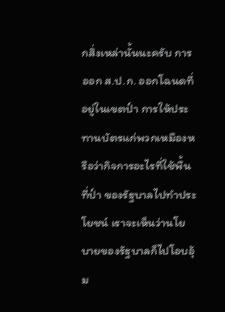กสิ่งเหล่านั้นนะครับ การออก ส.ป.ก. ออกโฉนดที่อยู่ในเขตป์า การให้ประทานบัตรแก่พวกเหมืองหรือว่ากิจการอะไรที่ใช้พื้นที่ป์า ของรัฐบาลไปทำประโยชน์ เราจะเห็นว่านโยบายของรัฐบาลก็ไปโอบอุ้ม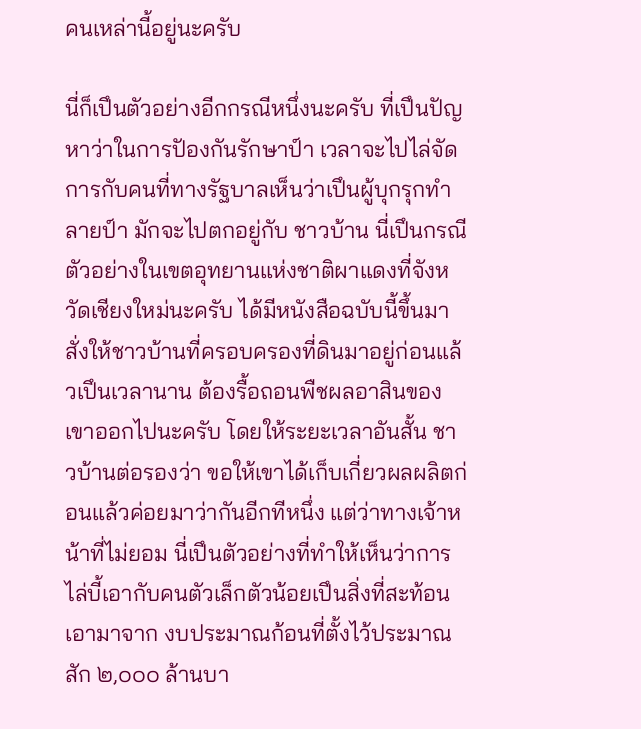คนเหล่านี้อยู่นะครับ

นี่ก็เปึนตัวอย่างอีกกรณีหนึ่งนะครับ ที่เปึนปัญหาว่าในการปัองกันรักษาป์า เวลาจะไปไล่จัดการกับคนที่ทางรัฐบาลเห็นว่าเปึนผู้บุกรุกทำลายป์า มักจะไปตกอยู่กับ ชาวบ้าน นี่เปึนกรณีตัวอย่างในเขตอุทยานแห่งชาติผาแดงที่จังหวัดเชียงใหม่นะครับ ได้มีหนังสือฉบับนี้ขึ้นมาสั่งให้ชาวบ้านที่ครอบครองที่ดินมาอยู่ก่อนแล้วเปึนเวลานาน ต้องรื้อถอนพืชผลอาสินของเขาออกไปนะครับ โดยให้ระยะเวลาอันสั้น ชาวบ้านต่อรองว่า ขอให้เขาได้เก็บเกี่ยวผลผลิตก่อนแล้วค่อยมาว่ากันอีกทีหนึ่ง แต่ว่าทางเจ้าหน้าที่ไม่ยอม นี่เปึนตัวอย่างที่ทำให้เห็นว่าการไล่บี้เอากับคนตัวเล็กตัวน้อยเปึนสิ่งที่สะท้อนเอามาจาก งบประมาณก้อนที่ตั้งไว้ประมาณสัก ๒,๐๐๐ ล้านบา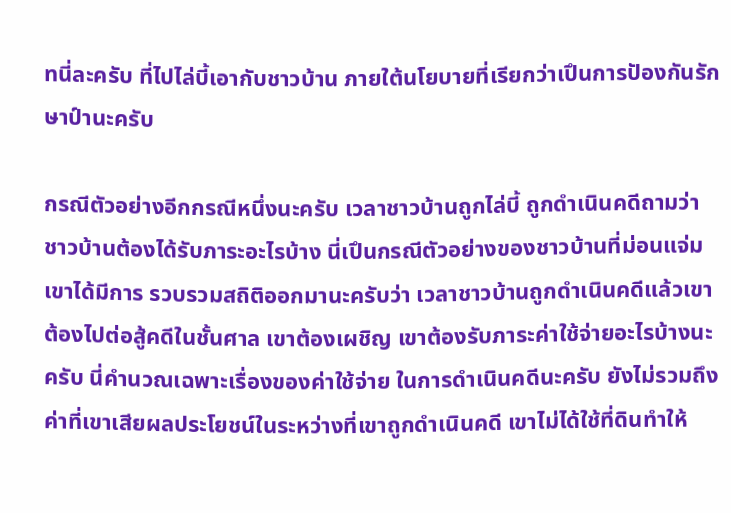ทนี่ละครับ ที่ไปไล่บี้เอากับชาวบ้าน ภายใต้นโยบายที่เรียกว่าเปึนการปัองกันรักษาป์านะครับ

กรณีตัวอย่างอีกกรณีหนึ่งนะครับ เวลาชาวบ้านถูกไล่บี้ ถูกดำเนินคดีถามว่า ชาวบ้านต้องได้รับภาระอะไรบ้าง นี่เปึนกรณีตัวอย่างของชาวบ้านที่ม่อนแจ่มเขาได้มีการ รวบรวมสถิติออกมานะครับว่า เวลาชาวบ้านถูกดำเนินคดีแล้วเขาต้องไปต่อสู้คดีในชั้นศาล เขาต้องเผชิญ เขาต้องรับภาระค่าใช้จ่ายอะไรบ้างนะครับ นี่คำนวณเฉพาะเรื่องของค่าใช้จ่าย ในการดำเนินคดีนะครับ ยังไม่รวมถึงค่าที่เขาเสียผลประโยชน์ในระหว่างที่เขาถูกดำเนินคดี เขาไม่ได้ใช้ที่ดินทำให้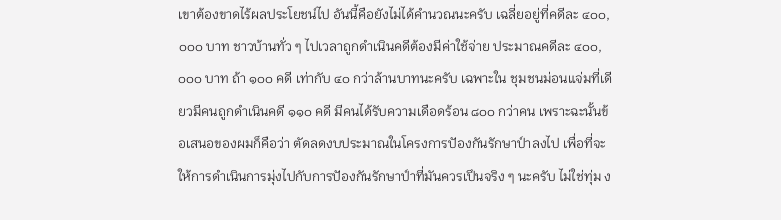เขาต้องขาดไร้ผลประโยชน์ไป อันนี้คือยังไม่ได้คำนวณนะครับ เฉลี่ยอยู่ที่คดีละ ๔๐๐,๐๐๐ บาท ชาวบ้านทั่ว ๆ ไปเวลาถูกดำเนินคดีต้องมีค่าใช้จ่าย ประมาณคดีละ ๔๐๐,๐๐๐ บาท ถ้า ๑๐๐ คดี เท่ากับ ๔๐ กว่าล้านบาทนะครับ เฉพาะใน ชุมชนม่อนแจ่มที่เดียวมีคนถูกดำเนินคดี ๑๑๐ คดี มีคนได้รับความเดือดร้อน ๘๐๐ กว่าคน เพราะฉะนั้นข้อเสนอของผมก็คือว่า ตัดลดงบประมาณในโครงการปัองกันรักษาป์าลงไป เพื่อที่จะให้การดำเนินการมุ่งไปกับการปัองกันรักษาป์าที่มันควรเปึนจริง ๆ นะครับ ไม่ใช่ทุ่ม ง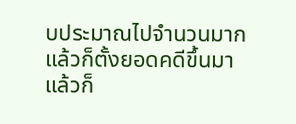บประมาณไปจำนวนมากแล้วก็ตั้งยอดคดีขึ้นมา แล้วก็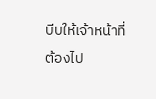บีบให้เจ้าหน้าที่ต้องไป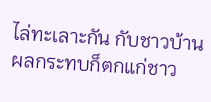ไล่ทะเลาะกัน กับชาวบ้าน ผลกระทบก็ตกแก่ชาว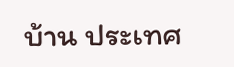บ้าน ประเทศ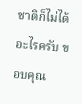ชาติก็ไม่ได้อะไรครับ ขอบคุณ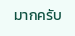มากครับ